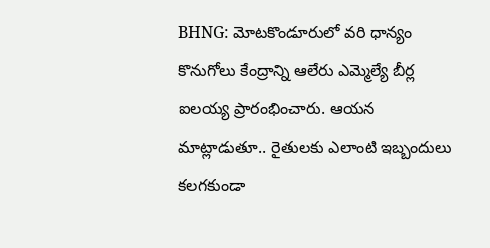BHNG: మోటకొండూరులో వరి ధాన్యం కొనుగోలు కేంద్రాన్ని ఆలేరు ఎమ్మెల్యే బీర్ల ఐలయ్య ప్రారంభించారు. ఆయన మాట్లాడుతూ.. రైతులకు ఎలాంటి ఇబ్బందులు కలగకుండా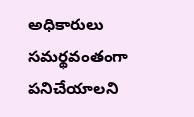అధికారులు సమర్థవంతంగా పనిచేయాలని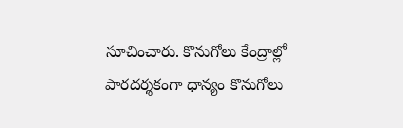సూచించారు. కొనుగోలు కేంద్రాల్లో పారదర్శకంగా ధాన్యం కొనుగోలు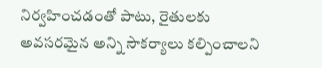నిర్వహించడంతో పాటు, రైతులకు అవసరమైన అన్ని సౌకర్యాలు కల్పించాలని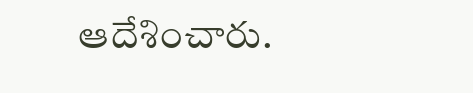ఆదేశించారు.